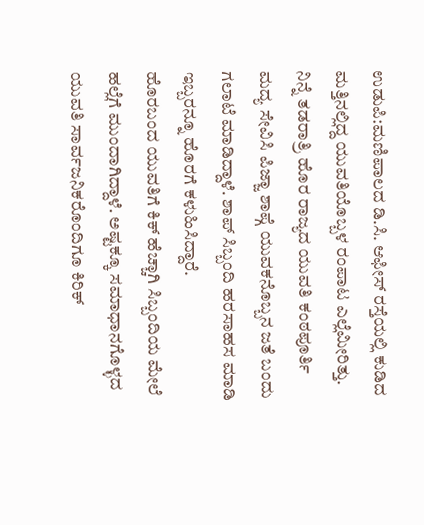ಉಡುಪಿ:ಮಣಿಪಾಲದ ಡಿ.ಸಿ. ಆಫೀಸ್ ರಸ್ತೆಯಲ್ಲಿ ಕುಡಿದ ಮತ್ತಿನಲ್ಲಿದ್ದ ಯುವತಿಯೊಬ್ಬಳ ರಂಪಾಟ ಎಲ್ಲೆಮೀರಿತ್ತು. ನಿನ್ನೆ ತಡರಾತ್ರಿ ಹೊರ ರಾಜ್ಯದ ಯುವತಿ ಕಂಠಪೂರ್ತಿ ಮದ್ಯ ಸೇವಿಸಿ ಪಿಜ್ಜಾ ಶಾಪ್ಗೆ ಯುವಕನೊಬ್ಬನ ಜತೆ ಬಂದು ಗಲಾಟೆ ಮಾಡಿದ್ದಾಳೆ. ಶಾಪ್ ಸಿಬ್ಬಂದಿ ಹರಸಾಹಸ ಮಾಡಿ ಇಬ್ಬರನ್ನೂ ಹೊರಗೆ ಕಳುಹಿಸಿದ್ದಾರೆ.
ಹೊರಬಂದ ಯುವತಿಗೆ ಕಿಕ್ ಹೆಚ್ಚಾಗಿ ಸಿಬ್ಬಂದಿಯ ಮೇಲೆ ಹಲ್ಲೆಗೆ ಮುಂದಾಗಿದ್ದಾಳೆ. ಅಷ್ಟಕ್ಕೂ ಸಮಾಧಾನಗೊಳ್ಳದ ಯುವತಿ ಸಾರ್ವಜನಿಕರೊಂದಿಗೂ ಕಿರಿಕ್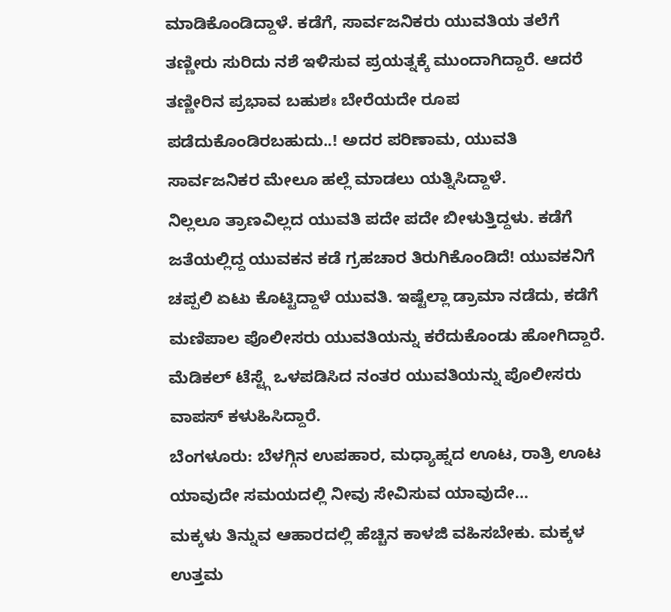ಮಾಡಿಕೊಂಡಿದ್ದಾಳೆ. ಕಡೆಗೆ, ಸಾರ್ವಜನಿಕರು ಯುವತಿಯ ತಲೆಗೆ ತಣ್ಣೀರು ಸುರಿದು ನಶೆ ಇಳಿಸುವ ಪ್ರಯತ್ನಕ್ಕೆ ಮುಂದಾಗಿದ್ದಾರೆ. ಆದರೆ ತಣ್ಣೀರಿನ ಪ್ರಭಾವ ಬಹುಶಃ ಬೇರೆಯದೇ ರೂಪ ಪಡೆದುಕೊಂಡಿರಬಹುದು..! ಅದರ ಪರಿಣಾಮ, ಯುವತಿ ಸಾರ್ವಜನಿಕರ ಮೇಲೂ ಹಲ್ಲೆ ಮಾಡಲು ಯತ್ನಿಸಿದ್ದಾಳೆ.
ನಿಲ್ಲಲೂ ತ್ರಾಣವಿಲ್ಲದ ಯುವತಿ ಪದೇ ಪದೇ ಬೀಳುತ್ತಿದ್ದಳು. ಕಡೆಗೆ ಜತೆಯಲ್ಲಿದ್ದ ಯುವಕನ ಕಡೆ ಗ್ರಹಚಾರ ತಿರುಗಿಕೊಂಡಿದೆ! ಯುವಕನಿಗೆ ಚಪ್ಪಲಿ ಏಟು ಕೊಟ್ಟಿದ್ದಾಳೆ ಯುವತಿ. ಇಷ್ಟೆಲ್ಲಾ ಡ್ರಾಮಾ ನಡೆದು, ಕಡೆಗೆ ಮಣಿಪಾಲ ಪೊಲೀಸರು ಯುವತಿಯನ್ನು ಕರೆದುಕೊಂಡು ಹೋಗಿದ್ದಾರೆ. ಮೆಡಿಕಲ್ ಟೆಸ್ಟ್ಗೆ ಒಳಪಡಿಸಿದ ನಂತರ ಯುವತಿಯನ್ನು ಪೊಲೀಸರು ವಾಪಸ್ ಕಳುಹಿಸಿದ್ದಾರೆ.
ಬೆಂಗಳೂರು: ಬೆಳಗ್ಗಿನ ಉಪಹಾರ, ಮಧ್ಯಾಹ್ನದ ಊಟ, ರಾತ್ರಿ ಊಟ ಯಾವುದೇ ಸಮಯದಲ್ಲಿ ನೀವು ಸೇವಿಸುವ ಯಾವುದೇ…
ಮಕ್ಕಳು ತಿನ್ನುವ ಆಹಾರದಲ್ಲಿ ಹೆಚ್ಚಿನ ಕಾಳಜಿ ವಹಿಸಬೇಕು. ಮಕ್ಕಳ ಉತ್ತಮ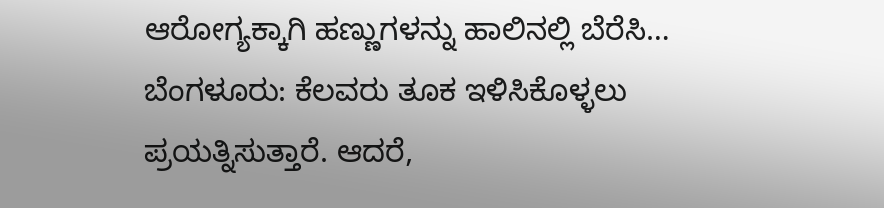ಆರೋಗ್ಯಕ್ಕಾಗಿ ಹಣ್ಣುಗಳನ್ನು ಹಾಲಿನಲ್ಲಿ ಬೆರೆಸಿ…
ಬೆಂಗಳೂರು: ಕೆಲವರು ತೂಕ ಇಳಿಸಿಕೊಳ್ಳಲು ಪ್ರಯತ್ನಿಸುತ್ತಾರೆ. ಆದರೆ,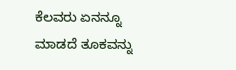ಕೆಲವರು ಏನನ್ನೂ ಮಾಡದೆ ತೂಕವನ್ನು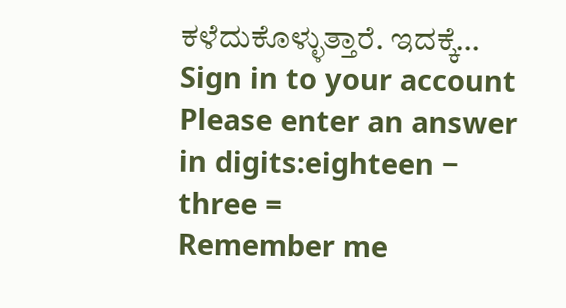ಕಳೆದುಕೊಳ್ಳುತ್ತಾರೆ. ಇದಕ್ಕೆ…
Sign in to your account
Please enter an answer in digits:eighteen − three =
Remember me